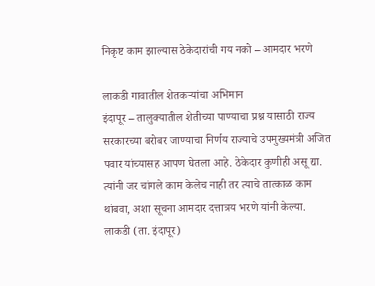निकृष्ट काम झाल्यास ठेकेदारांची गय नको – आमदार भरणे

लाकडी गावातील शेतकऱ्यांचा अभिमान
इंदापूर – तालुक्यातील शेतीच्या पाण्याचा प्रश्न यासाठी राज्य सरकारच्या बरोबर जाण्याचा निर्णय राज्याचे उपमुख्यमंत्री अजित पवार यांच्यासह आपण घेतला आहे. ठेकेदार कुणीही असू द्या. त्यांनी जर चांगले काम केलेच नाही तर त्याचे तात्काळ काम थांबवा, अशा सूचना आमदार दत्तात्रय भरणे यांनी केल्या.
लाकडी (ता. इंदापूर)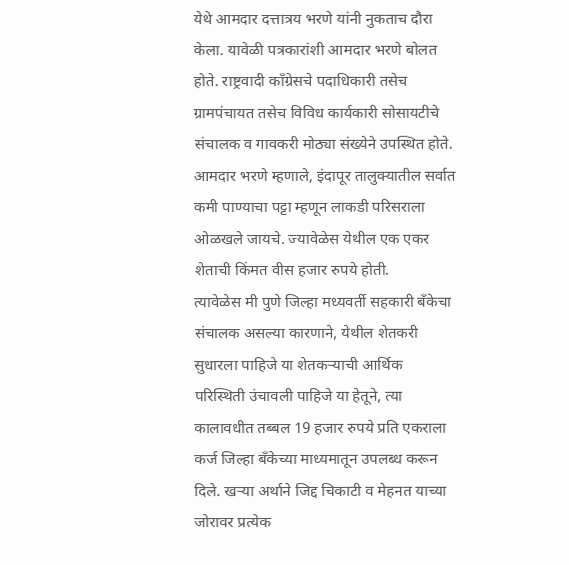येथे आमदार दत्तात्रय भरणे यांनी नुकताच दौरा केला. यावेळी पत्रकारांशी आमदार भरणे बोलत होते. राष्ट्रवादी कॉंग्रेसचे पदाधिकारी तसेच ग्रामपंचायत तसेच विविध कार्यकारी सोसायटीचे संचालक व गावकरी मोठ्या संख्येने उपस्थित होते. आमदार भरणे म्हणाले, इंदापूर तालुक्यातील सर्वात कमी पाण्याचा पट्टा म्हणून लाकडी परिसराला ओळखले जायचे. ज्यावेळेस येथील एक एकर शेताची किंमत वीस हजार रुपये होती.
त्यावेळेस मी पुणे जिल्हा मध्यवर्ती सहकारी बॅंकेचा संचालक असल्या कारणाने, येथील शेतकरी सुधारला पाहिजे या शेतकऱ्याची आर्थिक परिस्थिती उंचावली पाहिजे या हेतूने, त्या कालावधीत तब्बल 19 हजार रुपये प्रति एकराला कर्ज जिल्हा बॅंकेच्या माध्यमातून उपलब्ध करून दिले. खऱ्या अर्थाने जिद्द चिकाटी व मेहनत याच्या जोरावर प्रत्येक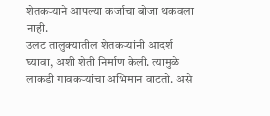शेतकऱ्याने आपल्या कर्जाचा बोजा थकवला नाही.
उलट तालुक्यातील शेतकऱ्यांनी आदर्श घ्यावा, अशी शेती निर्माण केली. त्यामुळे लाकडी गावकऱ्यांचा अभिमान वाटतो. असे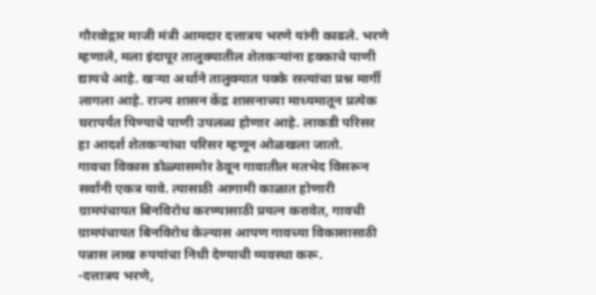गौरवोद्गार माजी मंत्री आमदार दत्तात्रय भरणे यांनी काढले. भरणे म्हणाले, मला इंदापूर तालुक्यातील शेतकऱ्यांना हक्काचे पाणी द्यायचे आहे. खऱ्या अर्थाने तालुक्यात पक्के रस्त्यांचा प्रश्न मार्गी लागला आहे. राज्य शासन केंद्र शासनाच्या माध्यमातून प्रत्येक घरापर्यंत पिण्याचे पाणी उपलब्ध होणार आहे. लाकडी परिसर हा आदर्श शेतकऱ्यांचा परिसर म्हणून ओळखला जातो.
गावचा विकास डोळ्यासमोर ठेवून गावातील मतभेद विसरून सर्वांनी एकत्र यावे. त्यासाठी आगामी काळात होणारी ग्रामपंचायत बिनविरोध करण्यासाठी प्रयत्न करावेत, गावची ग्रामपंचायत बिनविरोध केल्यास आपण गावच्या विकासासाठी पन्नास लाख रुपयांचा निधी देण्याची व्यवस्था करू.
-दत्तात्रय भरणे,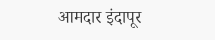आमदार इंदापूर